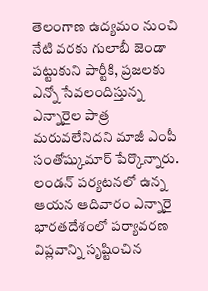తెలంగాణ ఉద్యమం నుంచి నేటి వరకు గులాబీ జెండా పట్టుకుని పార్టీకి, ప్రజలకు ఎన్నో సేవలందిస్తున్న ఎన్నారైల పాత్ర మరువలేనిదని మాజీ ఎంపీ సంతోష్కుమార్ పేర్కొన్నారు. లండన్ పర్యటనలో ఉన్న ఆయన ఆదివారం ఎన్నారై
భారతదేశంలో పర్యావరణ విప్లవాన్ని సృష్టించిన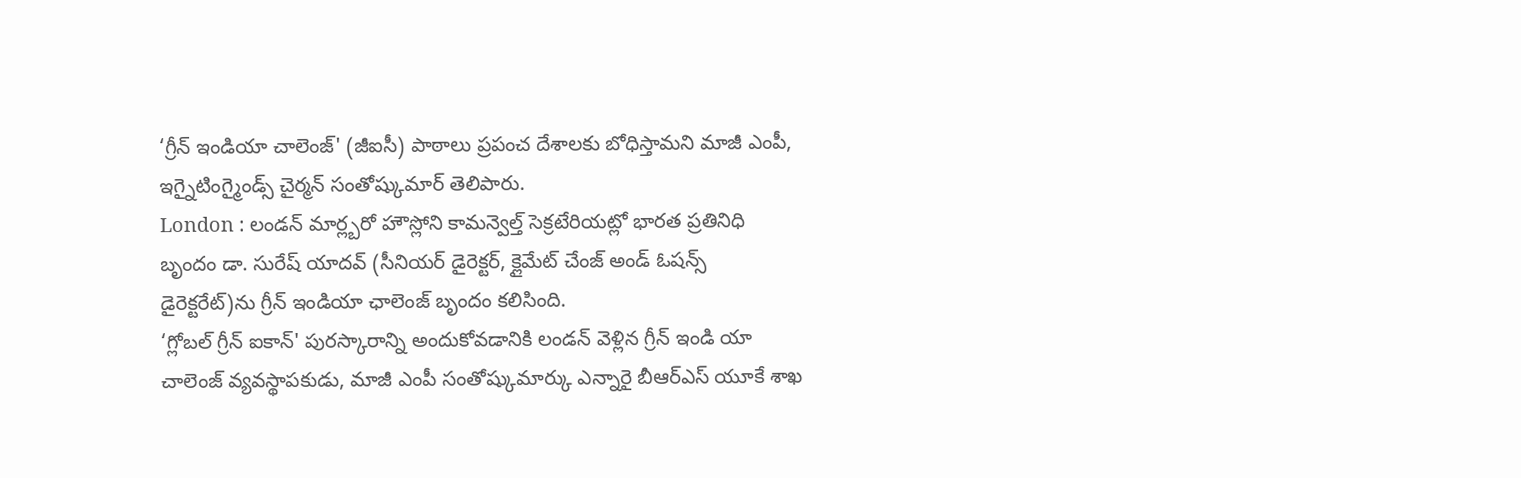‘గ్రీన్ ఇండియా చాలెంజ్' (జీఐసీ) పాఠాలు ప్రపంచ దేశాలకు బోధిస్తామని మాజీ ఎంపీ, ఇగ్నైటింగ్మైండ్స్ చైర్మన్ సంతోష్కుమార్ తెలిపారు.
London : లండన్ మార్ల్బరో హౌస్లోని కామన్వెల్త్ సెక్రటేరియట్లో భారత ప్రతినిధి బృందం డా. సురేష్ యాదవ్ (సీనియర్ డైరెక్టర్, క్లైమేట్ చేంజ్ అండ్ ఓషన్స్ డైరెక్టరేట్)ను గ్రీన్ ఇండియా ఛాలెంజ్ బృందం కలిసింది.
‘గ్లోబల్ గ్రీన్ ఐకాన్' పురస్కారాన్ని అందుకోవడానికి లండన్ వెళ్లిన గ్రీన్ ఇండి యా చాలెంజ్ వ్యవస్థాపకుడు, మాజీ ఎంపీ సంతోష్కుమార్కు ఎన్నారై బీఆర్ఎస్ యూకే శాఖ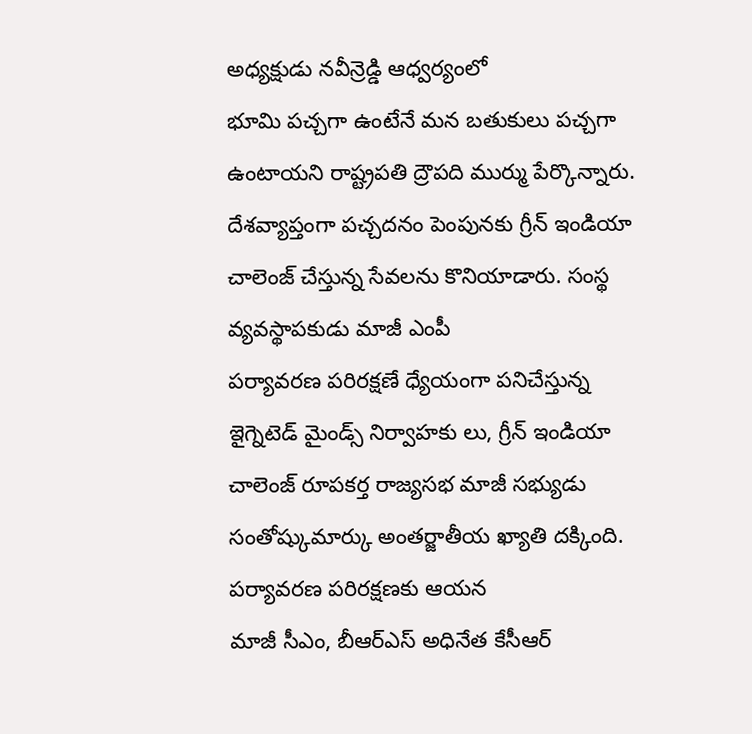అధ్యక్షుడు నవీన్రెడ్డి ఆధ్వర్యంలో
భూమి పచ్చగా ఉంటేనే మన బతుకులు పచ్చగా ఉంటాయని రాష్ట్రపతి ద్రౌపది ముర్ము పేర్కొన్నారు. దేశవ్యాప్తంగా పచ్చదనం పెంపునకు గ్రీన్ ఇండియా చాలెంజ్ చేస్తున్న సేవలను కొనియాడారు. సంస్థ వ్యవస్థాపకుడు మాజీ ఎంపీ
పర్యావరణ పరిరక్షణే ధ్యేయంగా పనిచేస్తున్న ఇైగ్నెటెడ్ మైండ్స్ నిర్వాహకు లు, గ్రీన్ ఇండియా చాలెంజ్ రూపకర్త రాజ్యసభ మాజీ సభ్యుడు సంతోష్కుమార్కు అంతర్జాతీయ ఖ్యాతి దక్కింది. పర్యావరణ పరిరక్షణకు ఆయన
మాజీ సీఎం, బీఆర్ఎస్ అధినేత కేసీఆర్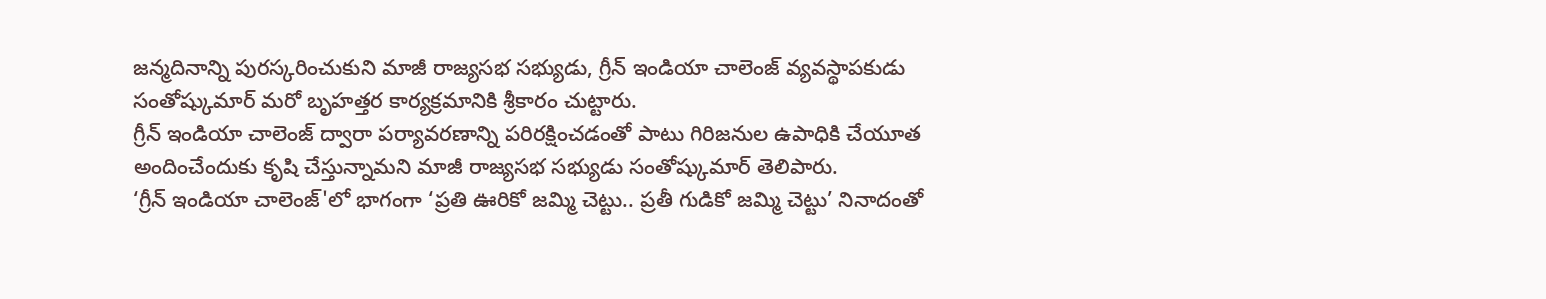జన్మదినాన్ని పురస్కరించుకుని మాజీ రాజ్యసభ సభ్యుడు, గ్రీన్ ఇండియా చాలెంజ్ వ్యవస్థాపకుడు సంతోష్కుమార్ మరో బృహత్తర కార్యక్రమానికి శ్రీకారం చుట్టారు.
గ్రీన్ ఇండియా చాలెంజ్ ద్వారా పర్యావరణాన్ని పరిరక్షించడంతో పాటు గిరిజనుల ఉపాధికి చేయూత అందించేందుకు కృషి చేస్తున్నామని మాజీ రాజ్యసభ సభ్యుడు సంతోష్కుమార్ తెలిపారు.
‘గ్రీన్ ఇండియా చాలెంజ్'లో భాగంగా ‘ప్రతి ఊరికో జమ్మి చెట్టు.. ప్రతీ గుడికో జమ్మి చెట్టు’ నినాదంతో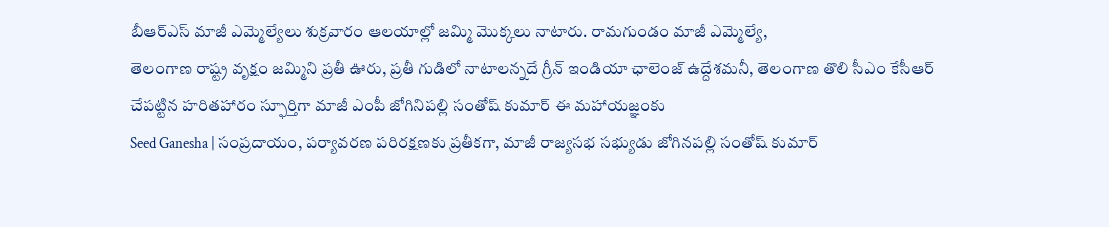బీఆర్ఎస్ మాజీ ఎమ్మెల్యేలు శుక్రవారం ఆలయాల్లో జమ్మి మొక్కలు నాటారు. రామగుండం మాజీ ఎమ్మెల్యే,
తెలంగాణ రాష్ట్ర వృక్షం జమ్మిని ప్రతీ ఊరు, ప్రతీ గుడిలో నాటాలన్నదే గ్రీన్ ఇండియా ఛాలెంజ్ ఉద్దేశమనీ, తెలంగాణ తొలి సీఎం కేసీఆర్ చేపట్టిన హరితహారం స్ఫూర్తిగా మాజీ ఎంపీ జోగినిపల్లి సంతోష్ కుమార్ ఈ మహాయజ్ఞంకు
Seed Ganesha | సంప్రదాయం, పర్యావరణ పరిరక్షణకు ప్రతీకగా, మాజీ రాజ్యసభ సభ్యుడు జోగినపల్లి సంతోష్ కుమార్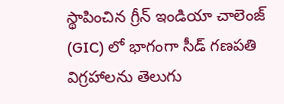స్థాపించిన గ్రీన్ ఇండియా చాలెంజ్ (GIC) లో భాగంగా సీడ్ గణపతి విగ్రహాలను తెలుగు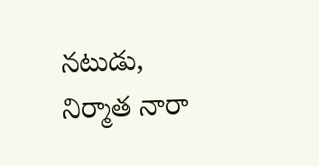నటుడు, నిర్మాత నారా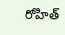రోహిత్